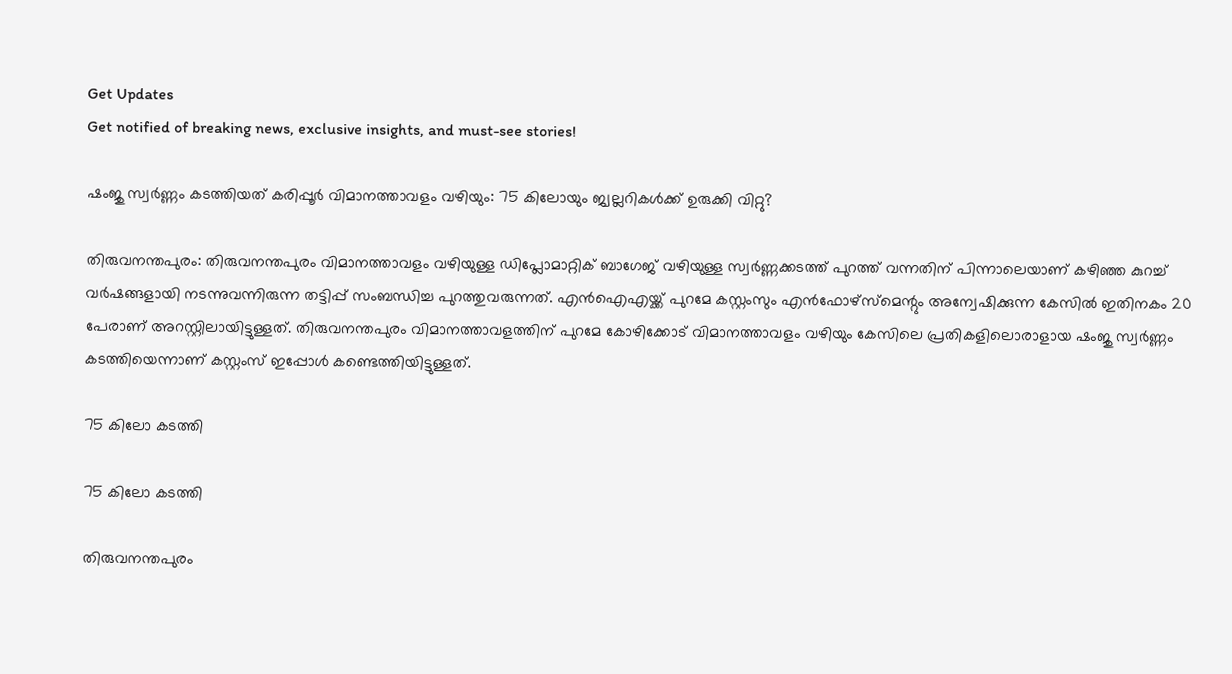Get Updates
Get notified of breaking news, exclusive insights, and must-see stories!

ഷംജു സ്വർണ്ണം കടത്തിയത് കരിപ്പൂർ വിമാനത്താവളം വഴിയും: 75 കിലോയും ജ്വല്ലറികൾക്ക് ഉരുക്കി വിറ്റു?

തിരുവനന്തപുരം: തിരുവനന്തപുരം വിമാനത്താവളം വഴിയുള്ള ഡിപ്ലോമാറ്റിക് ബാഗേജ് വഴിയുള്ള സ്വർണ്ണക്കടത്ത് പുറത്ത് വന്നതിന് പിന്നാലെയാണ് കഴിഞ്ഞ കുറച്ച് വർഷങ്ങളായി നടന്നുവന്നിരുന്ന തട്ടിപ്പ് സംബന്ധിച്ച പുറത്തുവരുന്നത്. എൻഐഎയ്ക്ക് പുറമേ കസ്റ്റംസും എൻഫോഴ്സ്മെന്റും അന്വേഷിക്കുന്ന കേസിൽ ഇതിനകം 20 പേരാണ് അറസ്റ്റിലായിട്ടുള്ളത്. തിരുവനന്തപുരം വിമാനത്താവളത്തിന് പുറമേ കോഴിക്കോട് വിമാനത്താവളം വഴിയും കേസിലെ പ്രതികളിലൊരാളായ ഷംജു സ്വർണ്ണം കടത്തിയെന്നാണ് കസ്റ്റംസ് ഇപ്പോൾ കണ്ടെത്തിയിട്ടുള്ളത്.

75 കിലോ കടത്തി

75 കിലോ കടത്തി

തിരുവനന്തപുരം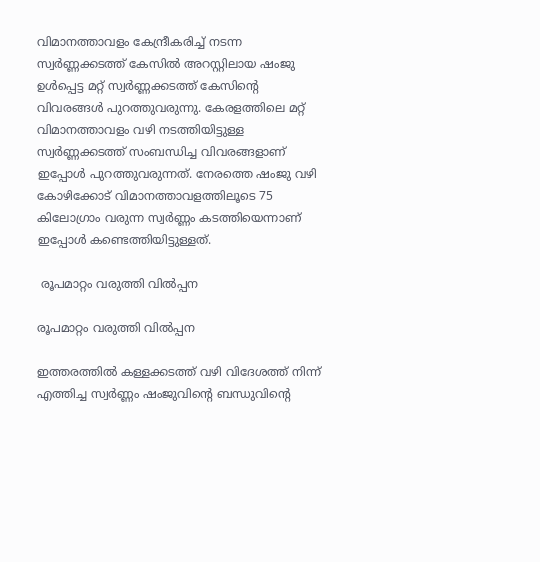വിമാനത്താവളം കേന്ദ്രീകരിച്ച് നടന്ന സ്വർണ്ണക്കടത്ത് കേസിൽ അറസ്റ്റിലായ ഷംജു ഉൾപ്പെട്ട മറ്റ് സ്വർണ്ണക്കടത്ത് കേസിന്റെ വിവരങ്ങൾ പുറത്തുവരുന്നു. കേരളത്തിലെ മറ്റ് വിമാനത്താവളം വഴി നടത്തിയിട്ടുള്ള സ്വർണ്ണക്കടത്ത് സംബന്ധിച്ച വിവരങ്ങളാണ് ഇപ്പോൾ പുറത്തുവരുന്നത്. നേരത്തെ ഷംജു വഴി കോഴിക്കോട് വിമാനത്താവളത്തിലൂടെ 75 കിലോഗ്രാം വരുന്ന സ്വർണ്ണം കടത്തിയെന്നാണ് ഇപ്പോൾ കണ്ടെത്തിയിട്ടുള്ളത്.

 രൂപമാറ്റം വരുത്തി വിൽപ്പന

രൂപമാറ്റം വരുത്തി വിൽപ്പന

ഇത്തരത്തിൽ കള്ളക്കടത്ത് വഴി വിദേശത്ത് നിന്ന് എത്തിച്ച സ്വർണ്ണം ഷംജുവിന്റെ ബന്ധുവിന്റെ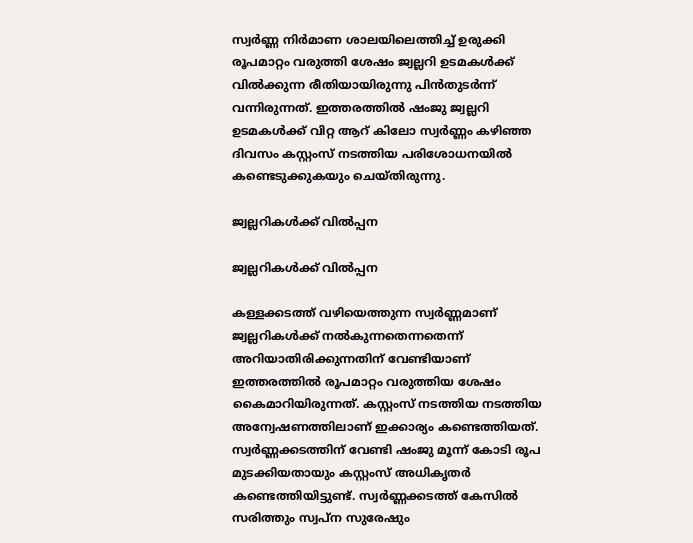സ്വർണ്ണ നിർമാണ ശാലയിലെത്തിച്ച് ഉരുക്കി രൂപമാറ്റം വരുത്തി ശേഷം ജ്വല്ലറി ഉടമകൾക്ക് വിൽക്കുന്ന രീതിയായിരുന്നു പിൻതുടർന്ന് വന്നിരുന്നത്. ഇത്തരത്തിൽ ഷംജു ജ്വല്ലറി ഉടമകൾക്ക് വിറ്റ ആറ് കിലോ സ്വർണ്ണം കഴിഞ്ഞ ദിവസം കസ്റ്റംസ് നടത്തിയ പരിശോധനയിൽ കണ്ടെടുക്കുകയും ചെയ്തിരുന്നു.

ജ്വല്ലറികൾക്ക് വിൽപ്പന

ജ്വല്ലറികൾക്ക് വിൽപ്പന

കള്ളക്കടത്ത് വഴിയെത്തുന്ന സ്വർണ്ണമാണ് ജ്വല്ലറികൾക്ക് നൽകുന്നതെന്നതെന്ന് അറിയാതിരിക്കുന്നതിന് വേണ്ടിയാണ് ഇത്തരത്തിൽ രൂപമാറ്റം വരുത്തിയ ശേഷം കൈമാറിയിരുന്നത്. കസ്റ്റംസ് നടത്തിയ നടത്തിയ അന്വേഷണത്തിലാണ് ഇക്കാര്യം കണ്ടെത്തിയത്. സ്വർണ്ണക്കടത്തിന് വേണ്ടി ഷംജു മൂന്ന് കോടി രൂപ മുടക്കിയതായും കസ്റ്റംസ് അധികൃതർ കണ്ടെത്തിയിട്ടുണ്ട്. സ്വർണ്ണക്കടത്ത് കേസിൽ സരിത്തും സ്വപ്ന സുരേഷും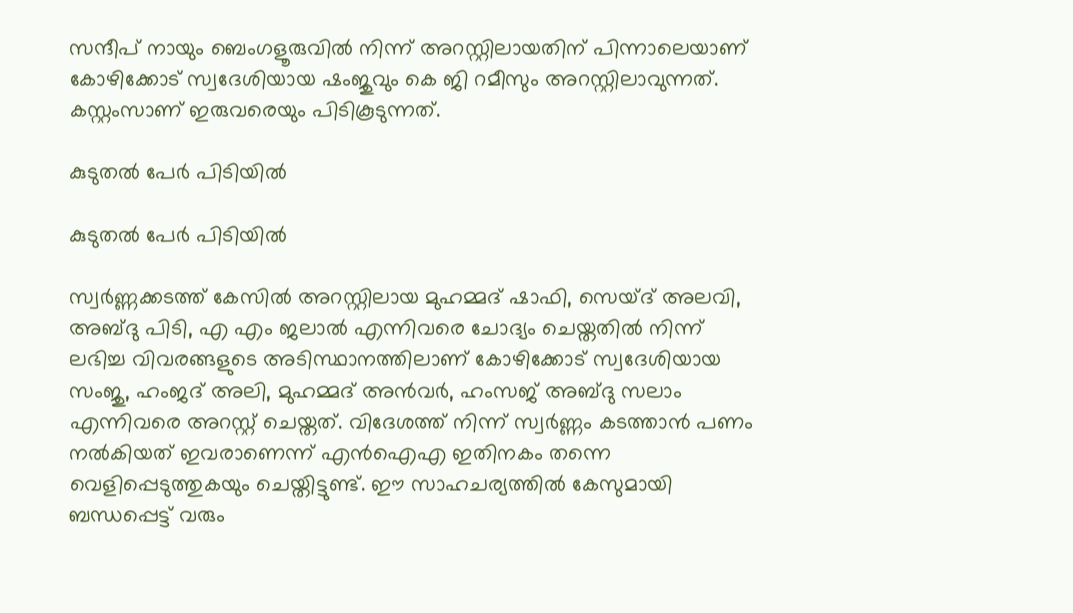സന്ദീപ് നായും ബെംഗളൂരുവിൽ നിന്ന് അറസ്റ്റിലായതിന് പിന്നാലെയാണ് കോഴിക്കോട് സ്വദേശിയായ ഷംജുവും കെ ജി റമീസും അറസ്റ്റിലാവുന്നത്. കസ്റ്റംസാണ് ഇരുവരെയും പിടികൂടുന്നത്.

കുടുതൽ പേർ പിടിയിൽ

കുടുതൽ പേർ പിടിയിൽ

സ്വർണ്ണക്കടത്ത് കേസിൽ അറസ്റ്റിലായ മുഹമ്മദ് ഷാഫി, സെയ്ദ് അലവി, അബ്ദു പിടി, എ എം ജലാൽ എന്നിവരെ ചോദ്യം ചെയ്തതിൽ നിന്ന് ലഭിച്ച വിവരങ്ങളുടെ അടിസ്ഥാനത്തിലാണ് കോഴിക്കോട് സ്വദേശിയായ സംജു, ഹംജദ് അലി, മുഹമ്മദ് അൻവർ, ഹംസജ് അബ്ദു സലാം എന്നിവരെ അറസ്റ്റ് ചെയ്തത്. വിദേശത്ത് നിന്ന് സ്വർണ്ണം കടത്താൻ പണം നൽകിയത് ഇവരാണെന്ന് എൻഐഎ ഇതിനകം തന്നെ വെളിപ്പെടുത്തുകയും ചെയ്തിട്ടുണ്ട്. ഈ സാഹചര്യത്തിൽ കേസുമായി ബന്ധപ്പെട്ട് വരും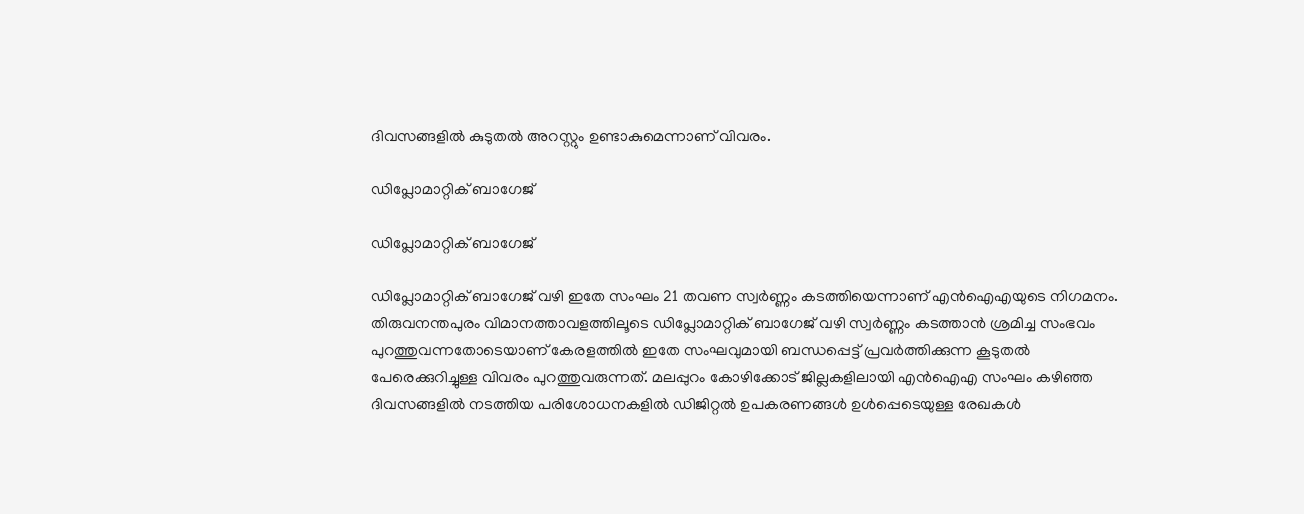ദിവസങ്ങളിൽ കുടുതൽ അറസ്റ്റും ഉണ്ടാകുമെന്നാണ് വിവരം.

ഡിപ്ലോമാറ്റിക് ബാഗേജ്

ഡിപ്ലോമാറ്റിക് ബാഗേജ്

ഡിപ്ലോമാറ്റിക് ബാഗേജ് വഴി ഇതേ സംഘം 21 തവണ സ്വർണ്ണം കടത്തിയെന്നാണ് എൻഐഎയുടെ നിഗമനം. തിരുവനന്തപുരം വിമാനത്താവളത്തിലൂടെ ഡിപ്ലോമാറ്റിക് ബാഗേജ് വഴി സ്വർണ്ണം കടത്താൻ ശ്രമിച്ച സംഭവം പുറത്തുവന്നതോടെയാണ് കേരളത്തിൽ ഇതേ സംഘവുമായി ബന്ധപ്പെട്ട് പ്രവർത്തിക്കുന്ന കൂടുതൽ പേരെക്കുറിച്ചുള്ള വിവരം പുറത്തുവരുന്നത്. മലപ്പുറം കോഴിക്കോട് ജില്ലകളിലായി എൻഐഎ സംഘം കഴിഞ്ഞ ദിവസങ്ങളിൽ നടത്തിയ പരിശോധനകളിൽ ഡിജിറ്റൽ ഉപകരണങ്ങൾ ഉൾപ്പെടെയുള്ള രേഖകൾ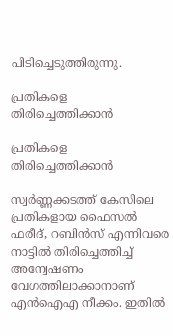പിടിച്ചെടുത്തിരുന്നു.

പ്രതികളെ തിരിച്ചെത്തിക്കാൻ

പ്രതികളെ തിരിച്ചെത്തിക്കാൻ

സ്വർണ്ണക്കടത്ത് കേസിലെ പ്രതികളായ ഫൈസൽ ഫരീദ്, റബിൻസ് എന്നിവരെ നാട്ടിൽ തിരിച്ചെത്തിച്ച് അന്വേഷണം വേഗത്തിലാക്കാനാണ് എൻഐഎ നീക്കം. ഇതിൽ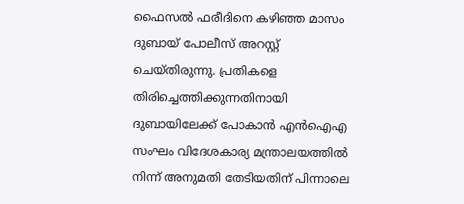ഫൈസൽ ഫരീദിനെ കഴിഞ്ഞ മാസം ദുബായ് പോലീസ് അറസ്റ്റ് ചെയ്തിരുന്നു. പ്രതികളെ തിരിച്ചെത്തിക്കുന്നതിനായി ദുബായിലേക്ക് പോകാൻ എൻഐഎ സംഘം വിദേശകാര്യ മന്ത്രാലയത്തിൽ നിന്ന് അനുമതി തേടിയതിന് പിന്നാലെ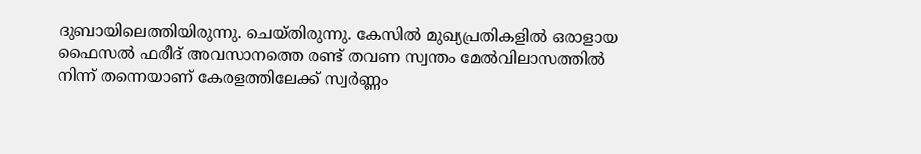ദുബായിലെത്തിയിരുന്നു. ചെയ്തിരുന്നു. കേസിൽ മുഖ്യപ്രതികളിൽ ഒരാളായ ഫൈസൽ ഫരീദ് അവസാനത്തെ രണ്ട് തവണ സ്വന്തം മേൽവിലാസത്തിൽ നിന്ന് തന്നെയാണ് കേരളത്തിലേക്ക് സ്വർണ്ണം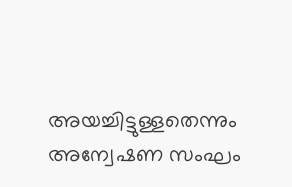അയച്ചിട്ടുള്ളതെന്നും അന്വേഷണ സംഘം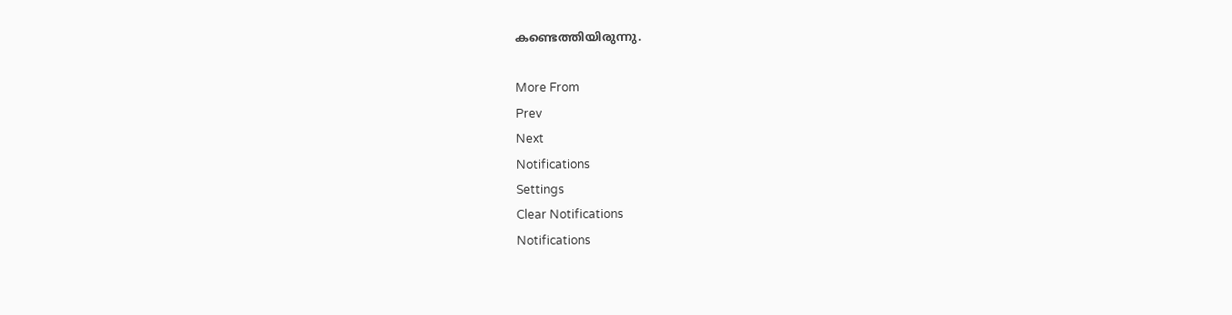കണ്ടെത്തിയിരുന്നു.

More From
Prev
Next
Notifications
Settings
Clear Notifications
Notifications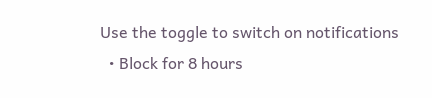Use the toggle to switch on notifications
  • Block for 8 hours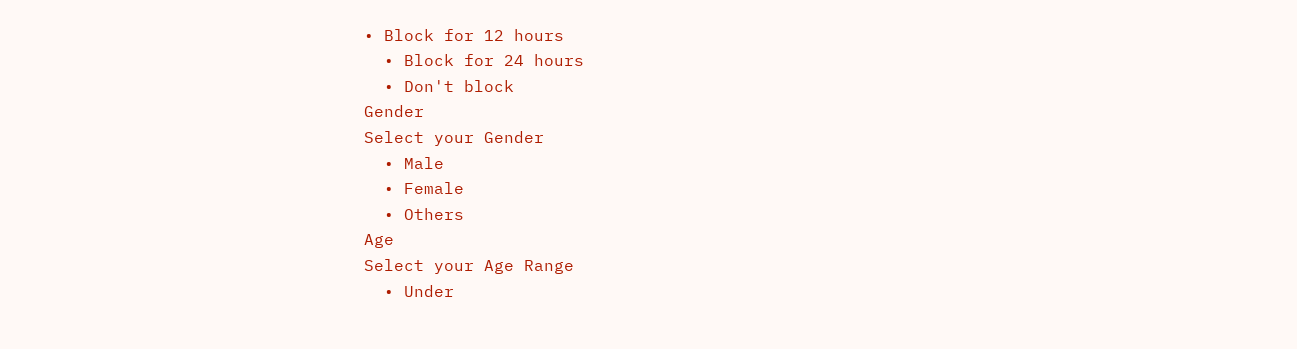• Block for 12 hours
  • Block for 24 hours
  • Don't block
Gender
Select your Gender
  • Male
  • Female
  • Others
Age
Select your Age Range
  • Under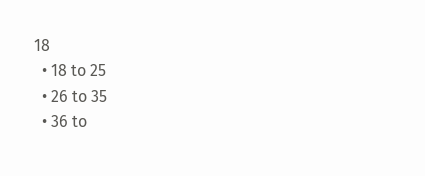18
  • 18 to 25
  • 26 to 35
  • 36 to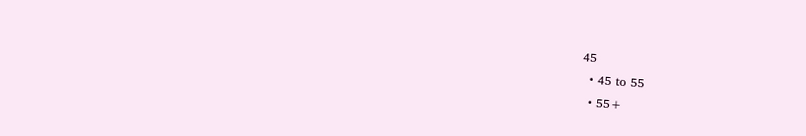45
  • 45 to 55
  • 55+